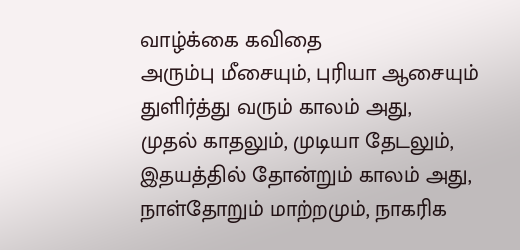வாழ்க்கை கவிதை
அரும்பு மீசையும், புரியா ஆசையும்
துளிர்த்து வரும் காலம் அது,
முதல் காதலும், முடியா தேடலும்,
இதயத்தில் தோன்றும் காலம் அது,
நாள்தோறும் மாற்றமும், நாகரிக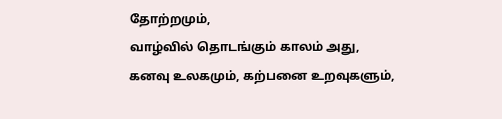தோற்றமும்,
வாழ்வில் தொடங்கும் காலம் அது,
கனவு உலகமும், கற்பனை உறவுகளும்,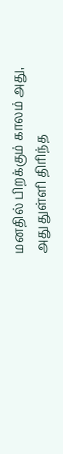மனதில் பிறக்கும் காலம் அது,
அது துள்ளி திரிந்த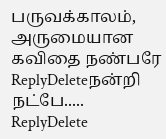பருவக்காலம்,
அருமையான கவிதை நண்பரே
ReplyDeleteநன்றி நட்பே.....
ReplyDelete